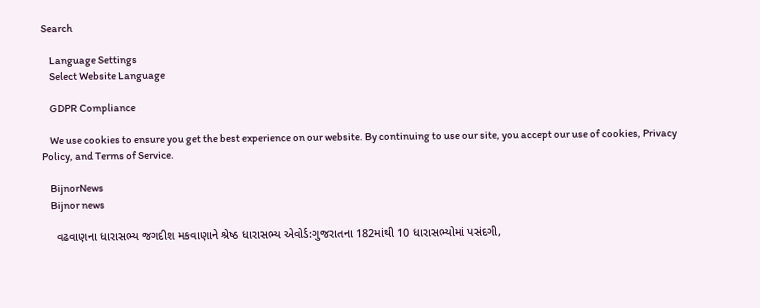Search

    Language Settings
    Select Website Language

    GDPR Compliance

    We use cookies to ensure you get the best experience on our website. By continuing to use our site, you accept our use of cookies, Privacy Policy, and Terms of Service.

    BijnorNews
    Bijnor news

    વઢવાણના ધારાસભ્ય જગદીશ મકવાણાને શ્રેષ્ઠ ધારાસભ્ય એવોર્ડ:ગુજરાતના 182માંથી 10 ધારાસભ્યોમાં પસંદગી,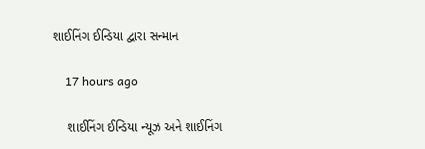શાઈનિંગ ઈન્ડિયા દ્વારા સન્માન

    17 hours ago

    શાઈનિંગ ઈન્ડિયા ન્યૂઝ અને શાઈનિંગ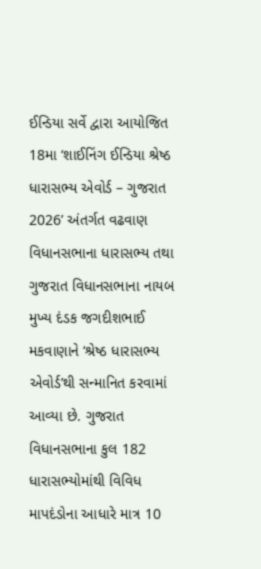ઈન્ડિયા સર્વે દ્વારા આયોજિત 18મા ‘શાઈનિંગ ઈન્ડિયા શ્રેષ્ઠ ધારાસભ્ય એવોર્ડ – ગુજરાત 2026’ અંતર્ગત વઢવાણ વિધાનસભાના ધારાસભ્ય તથા ગુજરાત વિધાનસભાના નાયબ મુખ્ય દંડક જગદીશભાઈ મકવાણાને ‘શ્રેષ્ઠ ધારાસભ્ય એવોર્ડ’થી સન્માનિત કરવામાં આવ્યા છે. ગુજરાત વિધાનસભાના કુલ 182 ધારાસભ્યોમાંથી વિવિધ માપદંડોના આધારે માત્ર 10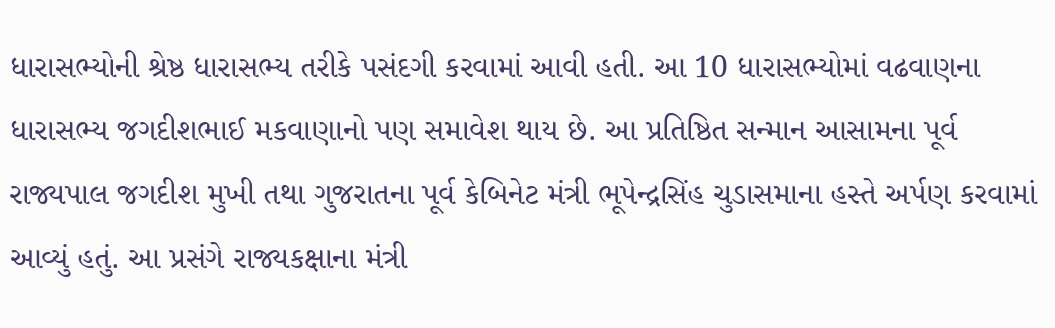ધારાસભ્યોની શ્રેષ્ઠ ધારાસભ્ય તરીકે પસંદગી કરવામાં આવી હતી. આ 10 ધારાસભ્યોમાં વઢવાણના ધારાસભ્ય જગદીશભાઈ મકવાણાનો પણ સમાવેશ થાય છે. આ પ્રતિષ્ઠિત સન્માન આસામના પૂર્વ રાજ્યપાલ જગદીશ મુખી તથા ગુજરાતના પૂર્વ કેબિનેટ મંત્રી ભૂપેન્દ્રસિંહ ચુડાસમાના હસ્તે અર્પણ કરવામાં આવ્યું હતું. આ પ્રસંગે રાજ્યકક્ષાના મંત્રી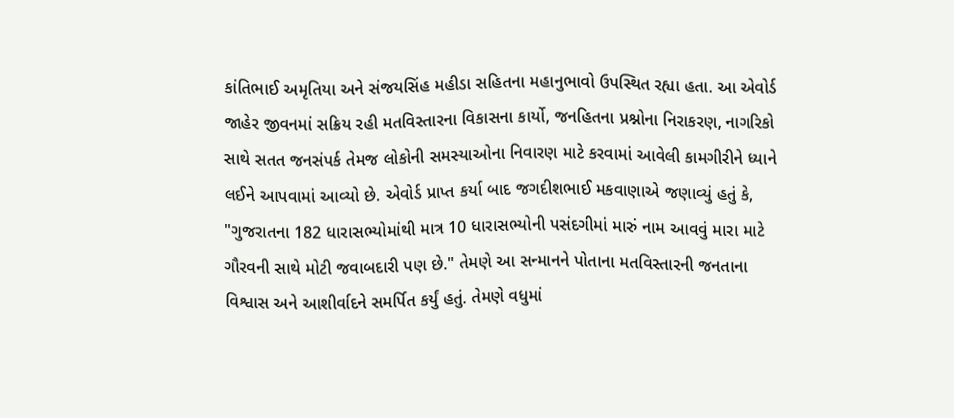કાંતિભાઈ અમૃતિયા અને સંજયસિંહ મહીડા સહિતના મહાનુભાવો ઉપસ્થિત રહ્યા હતા. આ એવોર્ડ જાહેર જીવનમાં સક્રિય રહી મતવિસ્તારના વિકાસના કાર્યો, જનહિતના પ્રશ્નોના નિરાકરણ, નાગરિકો સાથે સતત જનસંપર્ક તેમજ લોકોની સમસ્યાઓના નિવારણ માટે કરવામાં આવેલી કામગીરીને ધ્યાને લઈને આપવામાં આવ્યો છે. એવોર્ડ પ્રાપ્ત કર્યા બાદ જગદીશભાઈ મકવાણાએ જણાવ્યું હતું કે, "ગુજરાતના 182 ધારાસભ્યોમાંથી માત્ર 10 ધારાસભ્યોની પસંદગીમાં મારું નામ આવવું મારા માટે ગૌરવની સાથે મોટી જવાબદારી પણ છે." તેમણે આ સન્માનને પોતાના મતવિસ્તારની જનતાના વિશ્વાસ અને આશીર્વાદને સમર્પિત કર્યું હતું. તેમણે વધુમાં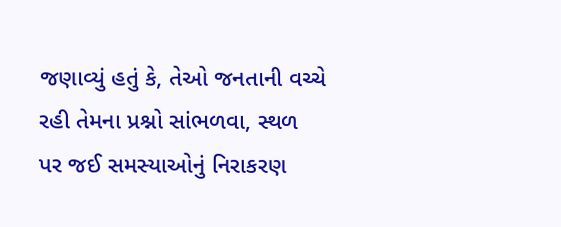જણાવ્યું હતું કે, તેઓ જનતાની વચ્ચે રહી તેમના પ્રશ્નો સાંભળવા, સ્થળ પર જઈ સમસ્યાઓનું નિરાકરણ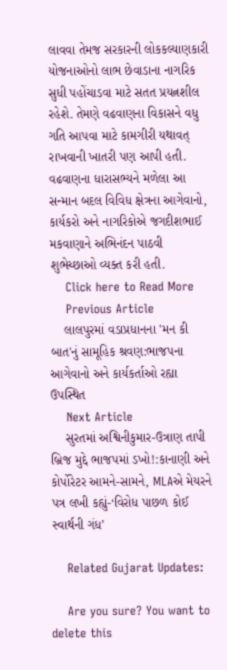લાવવા તેમજ સરકારની લોકકલ્યાણકારી યોજનાઓનો લાભ છેવાડાના નાગરિક સુધી પહોંચાડવા માટે સતત પ્રયત્નશીલ રહેશે. તેમણે વઢવાણના વિકાસને વધુ ગતિ આપવા માટે કામગીરી યથાવત્ રાખવાની ખાતરી પણ આપી હતી. વઢવાણના ધારાસભ્યને મળેલા આ સન્માન બદલ વિવિધ ક્ષેત્રના આગેવાનો, કાર્યકરો અને નાગરિકોએ જગદીશભાઈ મકવાણાને અભિનંદન પાઠવી શુભેચ્છાઓ વ્યક્ત કરી હતી.
    Click here to Read More
    Previous Article
    લાલપુરમાં વડાપ્રધાનના 'મન કી બાત'નું સામૂહિક શ્રવણ:ભાજપના આગેવાનો અને કાર્યકર્તાઓ રહ્યા ઉપસ્થિત
    Next Article
    સુરતમાં અશ્વિનીકુમાર-ઉત્રાણ તાપી બ્રિજ મુદ્દે ભાજપમાં ડખો!:કાનાણી અને કોર્પોરેટર આમને-સામને, MLAએ મેયરને પત્ર લખી કહ્યું-‘વિરોધ પાછળ કોઈ સ્વાર્થની ગંધ’

    Related Gujarat Updates:

    Are you sure? You want to delete this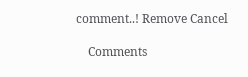comment..! Remove Cancel

    Comments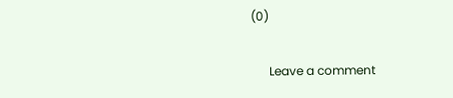(0)

      Leave a comment